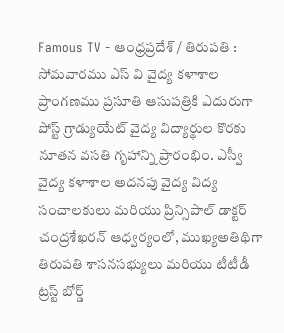Famous TV - ఆంధ్రప్రదేశ్ / తిరుపతి : సోమవారము ఎస్ వి వైద్య కళాశాల ప్రాంగణము ప్రసూతి ఆసుపత్రికి ఎదురుగా పోస్ట్ గ్రాడ్యుయేట్ వైద్య విద్యార్థుల కొరకు నూతన వసతి గృహాన్ని ప్రారంభిం. ఎస్వీ వైద్య కళాశాల అదనపు వైద్య విద్య సంచాలకులు మరియు ప్రిన్సిపాల్ డాక్టర్ చంద్రశేఖరన్ ఆధ్వర్యంలో, ముఖ్యఅతిథిగా తిరుపతి శాసనసభ్యులు మరియు టీటీడీ ట్రస్ట్ బోర్డ్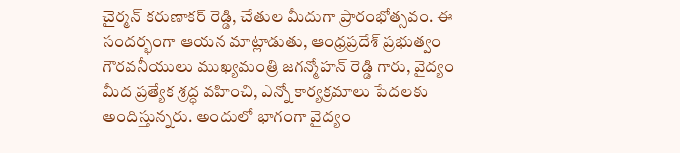చైర్మన్ కరుణాకర్ రెడ్డి, చేతుల మీదుగా ప్రారంభోత్సవం. ఈ సందర్భంగా ఆయన మాట్లాడుతు, ఆంధ్రప్రదేశ్ ప్రభుత్వం గౌరవనీయులు ముఖ్యమంత్రి జగన్మోహన్ రెడ్డి గారు, వైద్యం మీద ప్రత్యేక శ్రద్ధ వహించి, ఎన్నో కార్యక్రమాలు పేదలకు అందిస్తున్నరు. అందులో భాగంగా వైద్యం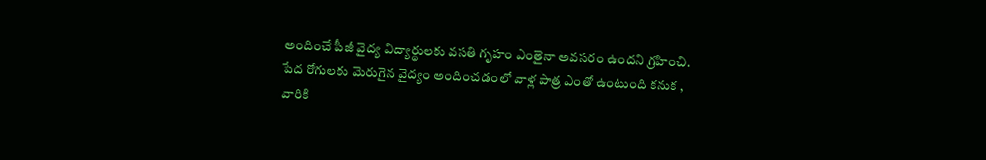అందించే పీజీ వైద్య విద్యార్థులకు వసతి గృహం ఎంతైనా అవసరం ఉందని గ్రహించి. పేద రోగులకు మెరుగైన వైద్యం అందించడంలో వాళ్ల పాత్ర ఎంతో ఉంటుంది కనుక , వారికి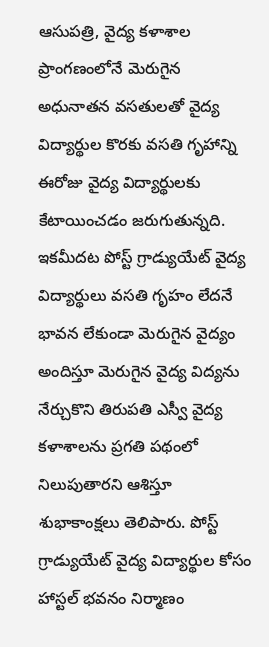ఆసుపత్రి, వైద్య కళాశాల ప్రాంగణంలోనే మెరుగైన అధునాతన వసతులతో వైద్య విద్యార్థుల కొరకు వసతి గృహాన్ని ఈరోజు వైద్య విద్యార్థులకు కేటాయించడం జరుగుతున్నది. ఇకమీదట పోస్ట్ గ్రాడ్యుయేట్ వైద్య విద్యార్థులు వసతి గృహం లేదనే భావన లేకుండా మెరుగైన వైద్యం అందిస్తూ మెరుగైన వైద్య విద్యను నేర్చుకొని తిరుపతి ఎస్వీ వైద్య కళాశాలను ప్రగతి పథంలో నిలుపుతారని ఆశిస్తూ శుభాకాంక్షలు తెలిపారు. పోస్ట్ గ్రాడ్యుయేట్ వైద్య విద్యార్థుల కోసం హాస్టల్ భవనం నిర్మాణం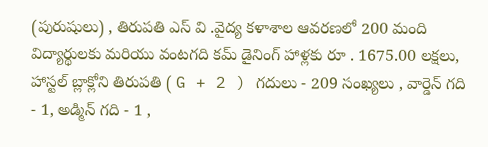(పురుషులు) , తిరుపతి ఎస్ వి .వైద్య కళాశాల ఆవరణలో 200 మంది విద్యార్థులకు మరియు వంటగది కమ్ డైనింగ్ హాళ్లకు రూ . 1675.00 లక్షలు, హాస్టల్ బ్లాక్లోని తిరుపతి ( G + 2 ) గదులు - 209 సంఖ్యలు , వార్డెన్ గది - 1, అడ్మిన్ గది - 1 ,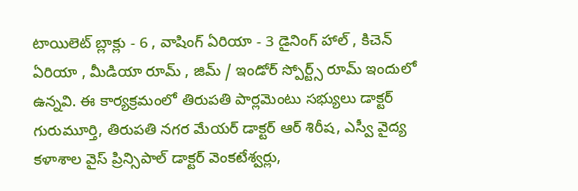టాయిలెట్ బ్లాక్లు - 6 , వాషింగ్ ఏరియా - 3 డైనింగ్ హాల్ , కిచెన్ ఏరియా , మీడియా రూమ్ , జిమ్ / ఇండోర్ స్పోర్ట్స్ రూమ్ ఇందులో ఉన్నవి. ఈ కార్యక్రమంలో తిరుపతి పార్లమెంటు సభ్యులు డాక్టర్ గురుమూర్తి, తిరుపతి నగర మేయర్ డాక్టర్ ఆర్ శిరీష, ఎస్వీ వైద్య కళాశాల వైస్ ప్రిన్సిపాల్ డాక్టర్ వెంకటేశ్వర్లు,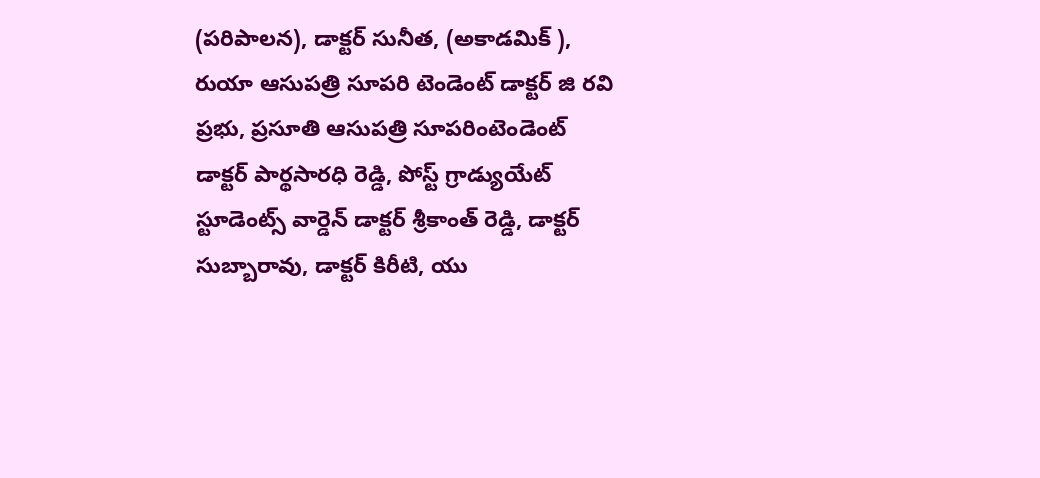(పరిపాలన), డాక్టర్ సునీత, (అకాడమిక్ ), రుయా ఆసుపత్రి సూపరి టెండెంట్ డాక్టర్ జి రవి ప్రభు, ప్రసూతి ఆసుపత్రి సూపరింటెండెంట్ డాక్టర్ పార్థసారధి రెడ్డి, పోస్ట్ గ్రాడ్యుయేట్ స్టూడెంట్స్ వార్డెన్ డాక్టర్ శ్రీకాంత్ రెడ్డి, డాక్టర్ సుబ్బారావు, డాక్టర్ కిరీటి, యు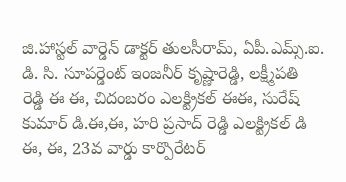జి.హాస్టల్ వార్డెన్ డాక్టర్ తులసీరామ్, ఏపీ.ఎమ్స్.ఐ. డి. సి. సూపర్డెంట్ ఇంజనీర్ కృష్ణారెడ్డి, లక్ష్మీపతి రెడ్డి ఈ ఈ, చిదంబరం ఎలక్ట్రికల్ ఈఈ, సురేష్ కుమార్ డి.ఈ,ఈ, హరి ప్రసాద్ రెడ్డి ఎలక్ట్రికల్ డి ఈ, ఈ, 23వ వార్డు కార్పొరేటర్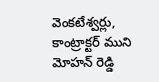వెంకటేశ్వర్లు, కాంట్రాక్టర్ ముని మోహన్ రెడ్డి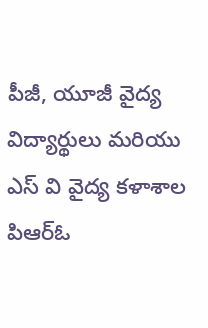పీజీ, యూజీ వైద్య విద్యార్థులు మరియు ఎస్ వి వైద్య కళాశాల పిఆర్ఓ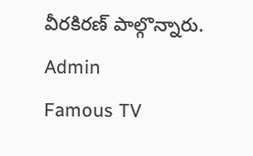వీరకిరణ్ పాల్గొన్నారు.
Admin
Famous TV